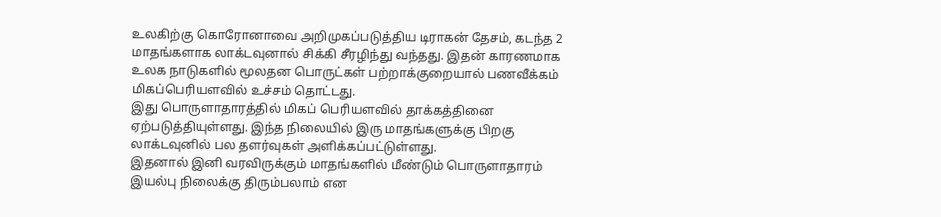உலகிற்கு கொரோனாவை அறிமுகப்படுத்திய டிராகன் தேசம், கடந்த 2 மாதங்களாக லாக்டவுனால் சிக்கி சீரழிந்து வந்தது. இதன் காரணமாக உலக நாடுகளில் மூலதன பொருட்கள் பற்றாக்குறையால் பணவீக்கம் மிகப்பெரியளவில் உச்சம் தொட்டது.
இது பொருளாதாரத்தில் மிகப் பெரியளவில் தாக்கத்தினை ஏற்படுத்தியுள்ளது. இந்த நிலையில் இரு மாதங்களுக்கு பிறகு லாக்டவுனில் பல தளர்வுகள் அளிக்கப்பட்டுள்ளது.
இதனால் இனி வரவிருக்கும் மாதங்களில் மீண்டும் பொருளாதாரம் இயல்பு நிலைக்கு திரும்பலாம் என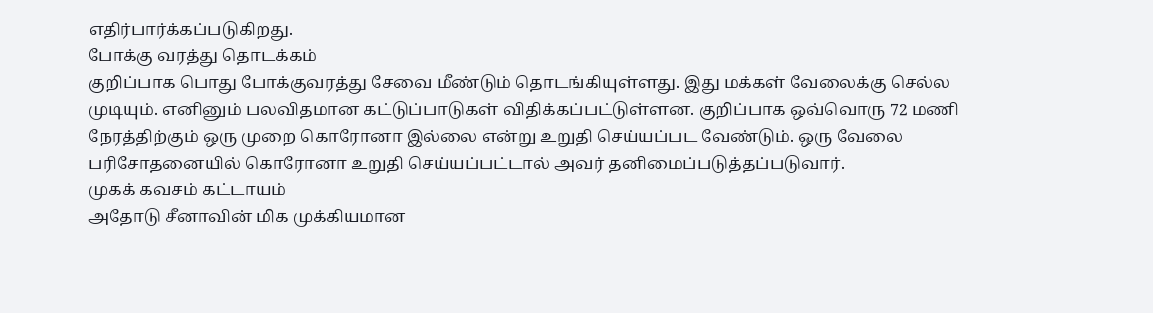எதிர்பார்க்கப்படுகிறது.
போக்கு வரத்து தொடக்கம்
குறிப்பாக பொது போக்குவரத்து சேவை மீண்டும் தொடங்கியுள்ளது. இது மக்கள் வேலைக்கு செல்ல முடியும். எனினும் பலவிதமான கட்டுப்பாடுகள் விதிக்கப்பட்டுள்ளன. குறிப்பாக ஒவ்வொரு 72 மணி நேரத்திற்கும் ஒரு முறை கொரோனா இல்லை என்று உறுதி செய்யப்பட வேண்டும். ஒரு வேலை பரிசோதனையில் கொரோனா உறுதி செய்யப்பட்டால் அவர் தனிமைப்படுத்தப்படுவார்.
முகக் கவசம் கட்டாயம்
அதோடு சீனாவின் மிக முக்கியமான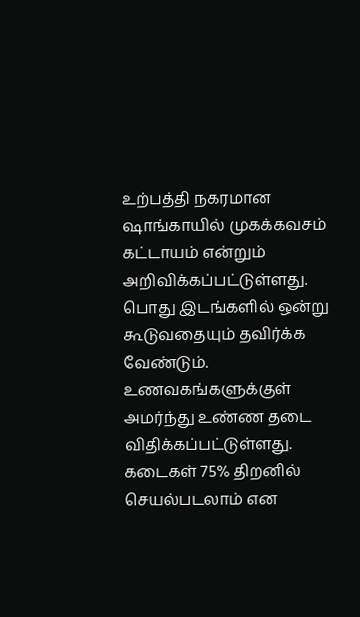உற்பத்தி நகரமான ஷாங்காயில் முகக்கவசம் கட்டாயம் என்றும் அறிவிக்கப்பட்டுள்ளது. பொது இடங்களில் ஒன்று கூடுவதையும் தவிர்க்க வேண்டும். உணவகங்களுக்குள் அமர்ந்து உண்ண தடை விதிக்கப்பட்டுள்ளது. கடைகள் 75% திறனில் செயல்படலாம் என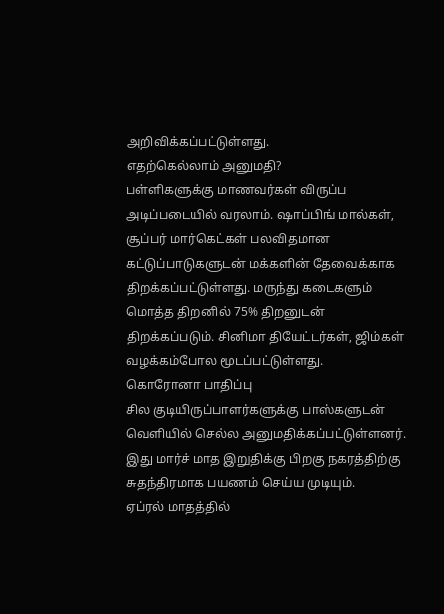அறிவிக்கப்பட்டுள்ளது.
எதற்கெல்லாம் அனுமதி?
பள்ளிகளுக்கு மாணவர்கள் விருப்ப அடிப்படையில் வரலாம். ஷாப்பிங் மால்கள், சூப்பர் மார்கெட்கள் பலவிதமான கட்டுப்பாடுகளுடன் மக்களின் தேவைக்காக திறக்கப்பட்டுள்ளது. மருந்து கடைகளும் மொத்த திறனில் 75% திறனுடன் திறக்கப்படும். சினிமா தியேட்டர்கள், ஜிம்கள் வழக்கம்போல மூடப்பட்டுள்ளது.
கொரோனா பாதிப்பு
சில குடியிருப்பாளர்களுக்கு பாஸ்களுடன் வெளியில் செல்ல அனுமதிக்கப்பட்டுள்ளனர். இது மார்ச் மாத இறுதிக்கு பிறகு நகரத்திற்கு சுதந்திரமாக பயணம் செய்ய முடியும்.
ஏப்ரல் மாதத்தில்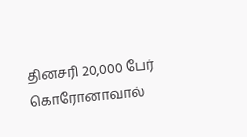தினசரி 20,000 பேர் கொரோனாவால்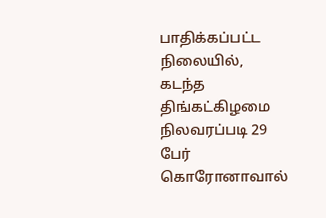பாதிக்கப்பட்ட நிலையில், கடந்த திங்கட்கிழமை நிலவரப்படி 29 பேர் கொரோனாவால்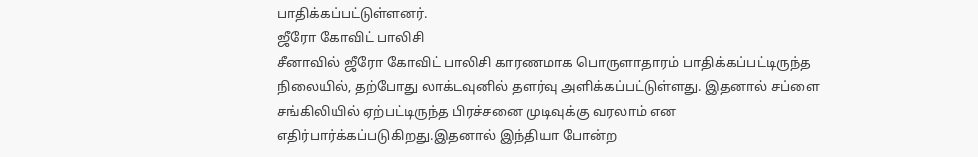பாதிக்கப்பட்டுள்ளனர்.
ஜீரோ கோவிட் பாலிசி
சீனாவில் ஜீரோ கோவிட் பாலிசி காரணமாக பொருளாதாரம் பாதிக்கப்பட்டிருந்த நிலையில், தற்போது லாக்டவுனில் தளர்வு அளிக்கப்பட்டுள்ளது. இதனால் சப்ளை சங்கிலியில் ஏற்பட்டிருந்த பிரச்சனை முடிவுக்கு வரலாம் என எதிர்பார்க்கப்படுகிறது.இதனால் இந்தியா போன்ற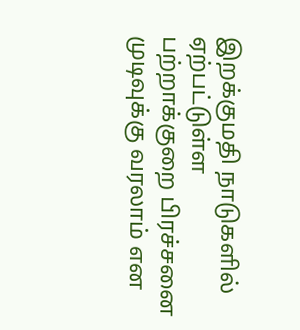இறக்குமதி நாடுகளில் ஏற்பட்டுள்ள பற்றாக்குறை பிரச்சனை முடிவுக்கு வரலாம் என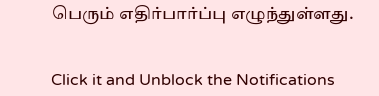பெரும் எதிர்பார்ப்பு எழுந்துள்ளது.


Click it and Unblock the Notifications